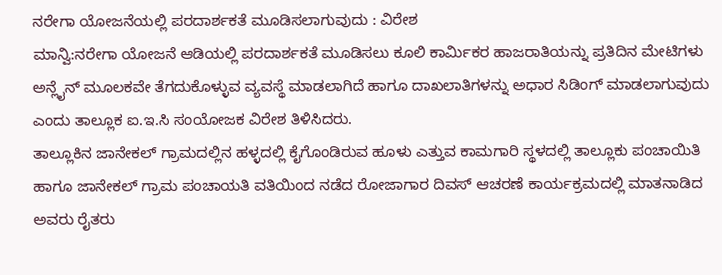ನರೇಗಾ ಯೋಜನೆಯಲ್ಲಿ ಪರದಾರ್ಶಕತೆ ಮೂಡಿಸಲಾಗುವುದು : ವಿರೇಶ
ಮಾನ್ವಿ:ನರೇಗಾ ಯೋಜನೆ ಆಡಿಯಲ್ಲಿ ಪರದಾರ್ಶಕತೆ ಮೂಡಿಸಲು ಕೂಲಿ ಕಾರ್ಮಿಕರ ಹಾಜರಾತಿಯನ್ನು ಪ್ರತಿದಿನ ಮೇಟಿಗಳು ಅನ್ಲೈನ್ ಮೂಲಕವೇ ತೆಗದುಕೊಳ್ಳುವ ವ್ಯವಸ್ಥೆ ಮಾಡಲಾಗಿದೆ ಹಾಗೂ ದಾಖಲಾತಿಗಳನ್ನು ಅಧಾರ ಸಿಡಿಂಗ್ ಮಾಡಲಾಗುವುದು ಎಂದು ತಾಲ್ಲೂಕ ಐ.ಇ.ಸಿ ಸಂಯೋಜಕ ವಿರೇಶ ತಿಳಿಸಿದರು.
ತಾಲ್ಲೂಕಿನ ಜಾನೇಕಲ್ ಗ್ರಾಮದಲ್ಲಿನ ಹಳ್ಳದಲ್ಲಿ ಕೈಗೊಂಡಿರುವ ಹೂಳು ಎತ್ತುವ ಕಾಮಗಾರಿ ಸ್ಥಳದಲ್ಲಿ ತಾಲ್ಲೂಕು ಪಂಚಾಯಿತಿ ಹಾಗೂ ಜಾನೇಕಲ್ ಗ್ರಾಮ ಪಂಚಾಯತಿ ವತಿಯಿಂದ ನಡೆದ ರೋಜಾಗಾರ ದಿವಸ್ ಆಚರಣೆ ಕಾರ್ಯಕ್ರಮದಲ್ಲಿ ಮಾತನಾಡಿದ ಅವರು ರೈತರು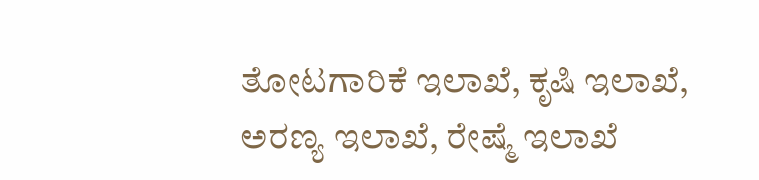ತೋಟಗಾರಿಕೆ ಇಲಾಖೆ, ಕೃಷಿ ಇಲಾಖೆ, ಅರಣ್ಯ ಇಲಾಖೆ, ರೇಷ್ಮೆ ಇಲಾಖೆ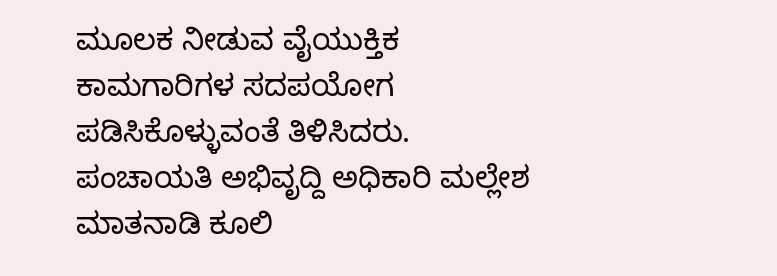ಮೂಲಕ ನೀಡುವ ವೈಯುಕ್ತಿಕ ಕಾಮಗಾರಿಗಳ ಸದಪಯೋಗ ಪಡಿಸಿಕೊಳ್ಳುವಂತೆ ತಿಳಿಸಿದರು.
ಪಂಚಾಯತಿ ಅಭಿವೃದ್ದಿ ಅಧಿಕಾರಿ ಮಲ್ಲೇಶ ಮಾತನಾಡಿ ಕೂಲಿ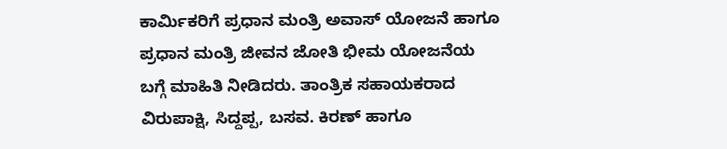ಕಾರ್ಮಿಕರಿಗೆ ಪ್ರಧಾನ ಮಂತ್ರಿ ಅವಾಸ್ ಯೋಜನೆ ಹಾಗೂ ಪ್ರಧಾನ ಮಂತ್ರಿ ಜೀವನ ಜೋತಿ ಭೀಮ ಯೋಜನೆಯ ಬಗ್ಗೆ ಮಾಹಿತಿ ನೀಡಿದರು. ತಾಂತ್ರಿಕ ಸಹಾಯಕರಾದ ವಿರುಪಾಕ್ಷಿ, ಸಿದ್ದಪ್ಪ, ಬಸವ. ಕಿರಣ್ ಹಾಗೂ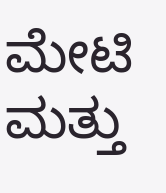ಮೇಟಿ ಮತ್ತು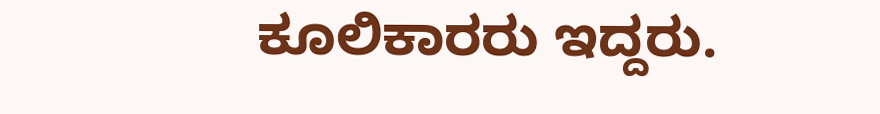ಕೂಲಿಕಾರರು ಇದ್ದರು.